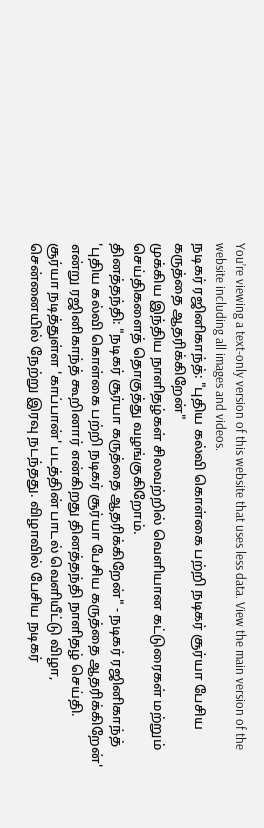You’re viewing a text-only version of this website that uses less data. View the main version of the website including all images and videos.
நடிகர் ரஜினிகாந்த்: "புதிய கல்வி கொள்கை பற்றி நடிகர் சூர்யா பேசிய கருத்தை ஆதரிக்கிறேன்"
முக்கிய இந்திய நாளிதழ்கள் சிலவற்றில் வெளியான கட்டுரைகள் மற்றும் செய்திகளைத் தொகுத்து வழங்குகிறோம்.
தினத்தந்தி: "நடிகர் சூர்யா கருத்தை ஆதரிக்கிறேன்" - நடிகர் ரஜினிகாந்த்
'புதிய கல்வி கொள்கை பற்றி நடிகர் சூர்யா பேசிய கருத்தை ஆதரிக்கிறேன்' என்று ரஜினிகாந்த் கூறினார் என்கிறது தினத்தந்தி நாளிதழ் செய்தி.
சூர்யா நடித்துள்ள 'காப்பான்' படத்தின் பாடல் வெளியீட்டு விழா, சென்னையில் நேற்று இரவு நடந்தது. விழாவில் பேசிய நடிகர்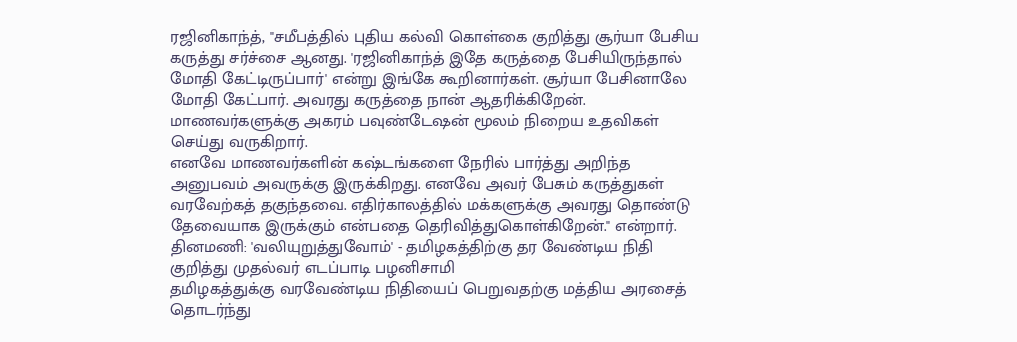ரஜினிகாந்த், "சமீபத்தில் புதிய கல்வி கொள்கை குறித்து சூர்யா பேசிய கருத்து சர்ச்சை ஆனது. 'ரஜினிகாந்த் இதே கருத்தை பேசியிருந்தால் மோதி கேட்டிருப்பார்' என்று இங்கே கூறினார்கள். சூர்யா பேசினாலே மோதி கேட்பார். அவரது கருத்தை நான் ஆதரிக்கிறேன். மாணவர்களுக்கு அகரம் பவுண்டேஷன் மூலம் நிறைய உதவிகள் செய்து வருகிறார்.
எனவே மாணவர்களின் கஷ்டங்களை நேரில் பார்த்து அறிந்த அனுபவம் அவருக்கு இருக்கிறது. எனவே அவர் பேசும் கருத்துகள் வரவேற்கத் தகுந்தவை. எதிர்காலத்தில் மக்களுக்கு அவரது தொண்டு தேவையாக இருக்கும் என்பதை தெரிவித்துகொள்கிறேன்." என்றார்.
தினமணி: 'வலியுறுத்துவோம்' - தமிழகத்திற்கு தர வேண்டிய நிதி குறித்து முதல்வர் எடப்பாடி பழனிசாமி
தமிழகத்துக்கு வரவேண்டிய நிதியைப் பெறுவதற்கு மத்திய அரசைத் தொடர்ந்து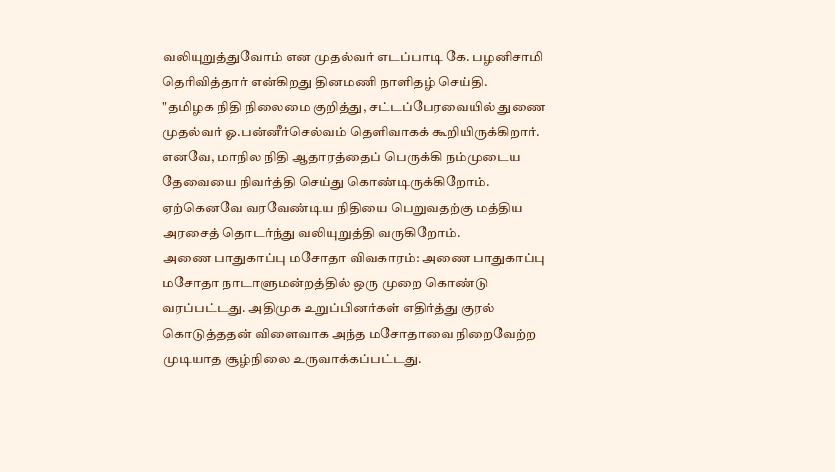வலியுறுத்துவோம் என முதல்வர் எடப்பாடி கே. பழனிசாமி தெரிவித்தார் என்கிறது தினமணி நாளிதழ் செய்தி.
"தமிழக நிதி நிலைமை குறித்து, சட்டப்பேரவையில் துணை முதல்வர் ஓ.பன்னீர்செல்வம் தெளிவாகக் கூறியிருக்கிறார். எனவே, மாநில நிதி ஆதாரத்தைப் பெருக்கி நம்முடைய தேவையை நிவர்த்தி செய்து கொண்டிருக்கிறோம். ஏற்கெனவே வரவேண்டிய நிதியை பெறுவதற்கு மத்திய அரசைத் தொடர்ந்து வலியுறுத்தி வருகிறோம்.
அணை பாதுகாப்பு மசோதா விவகாரம்: அணை பாதுகாப்பு மசோதா நாடாளுமன்றத்தில் ஒரு முறை கொண்டு வரப்பட்டது. அதிமுக உறுப்பினர்கள் எதிர்த்து குரல் கொடுத்ததன் விளைவாக அந்த மசோதாவை நிறைவேற்ற முடியாத சூழ்நிலை உருவாக்கப்பட்டது.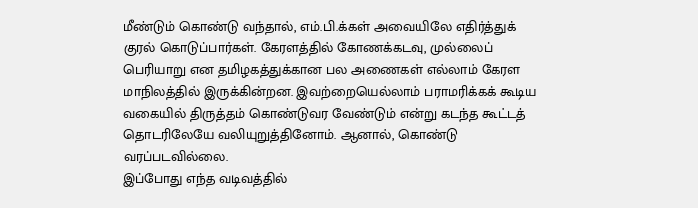மீண்டும் கொண்டு வந்தால், எம்.பி.க்கள் அவையிலே எதிர்த்துக் குரல் கொடுப்பார்கள். கேரளத்தில் கோணக்கடவு, முல்லைப் பெரியாறு என தமிழகத்துக்கான பல அணைகள் எல்லாம் கேரள மாநிலத்தில் இருக்கின்றன. இவற்றையெல்லாம் பராமரிக்கக் கூடிய வகையில் திருத்தம் கொண்டுவர வேண்டும் என்று கடந்த கூட்டத் தொடரிலேயே வலியுறுத்தினோம். ஆனால், கொண்டு வரப்படவில்லை.
இப்போது எந்த வடிவத்தில்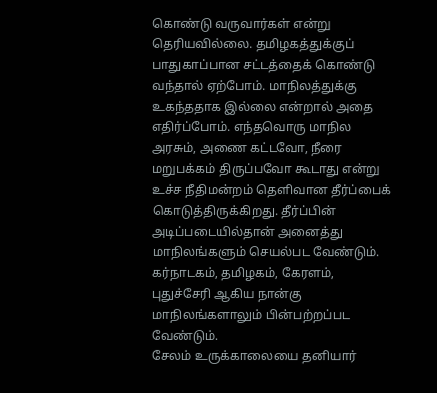கொண்டு வருவார்கள் என்று தெரியவில்லை. தமிழகத்துக்குப் பாதுகாப்பான சட்டத்தைக் கொண்டு வந்தால் ஏற்போம். மாநிலத்துக்கு உகந்ததாக இல்லை என்றால் அதை எதிர்ப்போம். எந்தவொரு மாநில அரசும், அணை கட்டவோ, நீரை மறுபக்கம் திருப்பவோ கூடாது என்று உச்ச நீதிமன்றம் தெளிவான தீர்ப்பைக் கொடுத்திருக்கிறது. தீர்ப்பின் அடிப்படையில்தான் அனைத்து மாநிலங்களும் செயல்பட வேண்டும். கர்நாடகம், தமிழகம், கேரளம், புதுச்சேரி ஆகிய நான்கு மாநிலங்களாலும் பின்பற்றப்பட வேண்டும்.
சேலம் உருக்காலையை தனியார்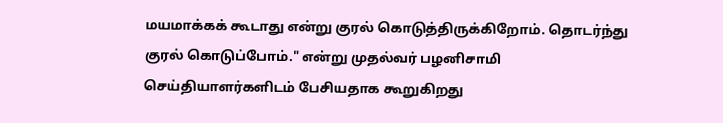மயமாக்கக் கூடாது என்று குரல் கொடுத்திருக்கிறோம். தொடர்ந்து குரல் கொடுப்போம்." என்று முதல்வர் பழனிசாமி செய்தியாளர்களிடம் பேசியதாக கூறுகிறது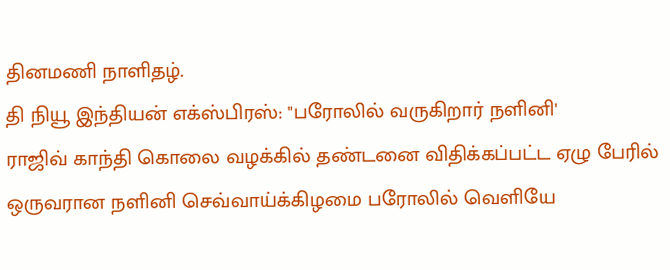தினமணி நாளிதழ்.
தி நியூ இந்தியன் எக்ஸ்பிரஸ்: "பரோலில் வருகிறார் நளினி'
ராஜிவ் காந்தி கொலை வழக்கில் தண்டனை விதிக்கப்பட்ட ஏழு பேரில் ஒருவரான நளினி செவ்வாய்க்கிழமை பரோலில் வெளியே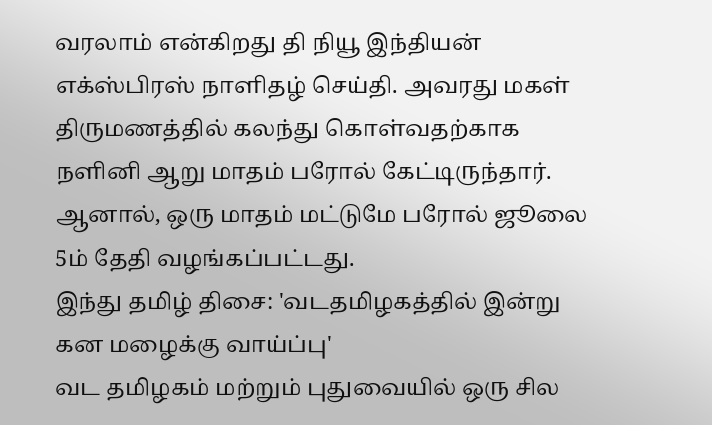வரலாம் என்கிறது தி நியூ இந்தியன் எக்ஸ்பிரஸ் நாளிதழ் செய்தி. அவரது மகள் திருமணத்தில் கலந்து கொள்வதற்காக நளினி ஆறு மாதம் பரோல் கேட்டிருந்தார். ஆனால், ஒரு மாதம் மட்டுமே பரோல் ஜூலை 5ம் தேதி வழங்கப்பட்டது.
இந்து தமிழ் திசை: 'வடதமிழகத்தில் இன்று கன மழைக்கு வாய்ப்பு'
வட தமிழகம் மற்றும் புதுவையில் ஒரு சில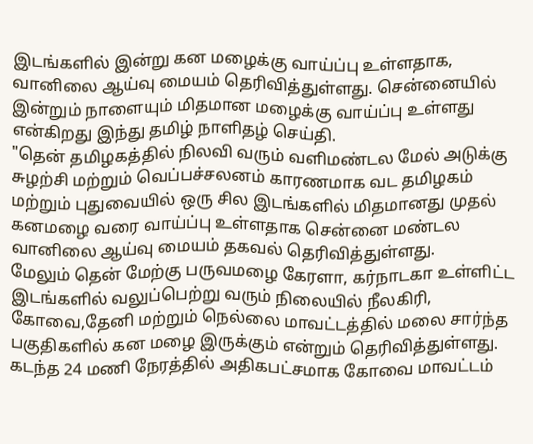இடங்களில் இன்று கன மழைக்கு வாய்ப்பு உள்ளதாக, வானிலை ஆய்வு மையம் தெரிவித்துள்ளது. சென்னையில் இன்றும் நாளையும் மிதமான மழைக்கு வாய்ப்பு உள்ளது என்கிறது இந்து தமிழ் நாளிதழ் செய்தி.
"தென் தமிழகத்தில் நிலவி வரும் வளிமண்டல மேல் அடுக்கு சுழற்சி மற்றும் வெப்பச்சலனம் காரணமாக வட தமிழகம் மற்றும் புதுவையில் ஒரு சில இடங்களில் மிதமானது முதல் கனமழை வரை வாய்ப்பு உள்ளதாக சென்னை மண்டல வானிலை ஆய்வு மையம் தகவல் தெரிவித்துள்ளது.
மேலும் தென் மேற்கு பருவமழை கேரளா, கர்நாடகா உள்ளிட்ட இடங்களில் வலுப்பெற்று வரும் நிலையில் நீலகிரி, கோவை,தேனி மற்றும் நெல்லை மாவட்டத்தில் மலை சார்ந்த பகுதிகளில் கன மழை இருக்கும் என்றும் தெரிவித்துள்ளது.
கடந்த 24 மணி நேரத்தில் அதிகபட்சமாக கோவை மாவட்டம்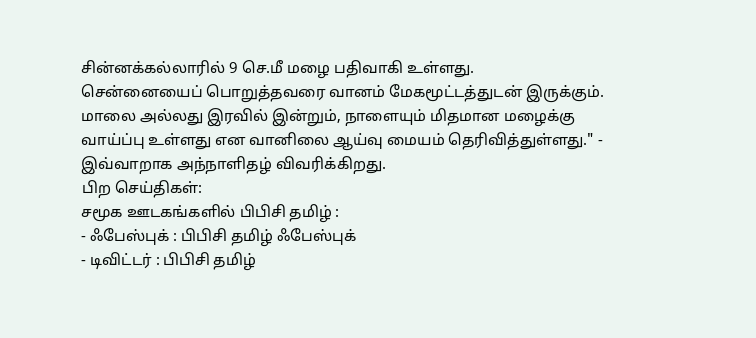சின்னக்கல்லாரில் 9 செ.மீ மழை பதிவாகி உள்ளது.
சென்னையைப் பொறுத்தவரை வானம் மேகமூட்டத்துடன் இருக்கும். மாலை அல்லது இரவில் இன்றும், நாளையும் மிதமான மழைக்கு வாய்ப்பு உள்ளது என வானிலை ஆய்வு மையம் தெரிவித்துள்ளது." - இவ்வாறாக அந்நாளிதழ் விவரிக்கிறது.
பிற செய்திகள்:
சமூக ஊடகங்களில் பிபிசி தமிழ் :
- ஃபேஸ்புக் : பிபிசி தமிழ் ஃபேஸ்புக்
- டிவிட்டர் : பிபிசி தமிழ்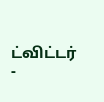ட்விட்டர்
-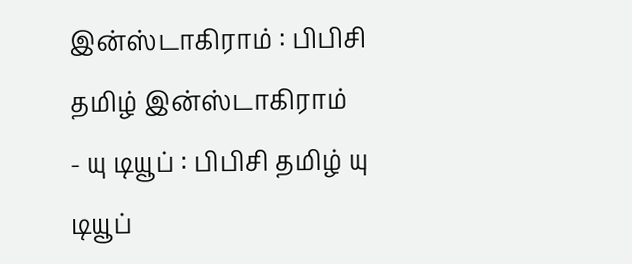இன்ஸ்டாகிராம் : பிபிசி தமிழ் இன்ஸ்டாகிராம்
- யு டியூப் : பிபிசி தமிழ் யு டியூப்